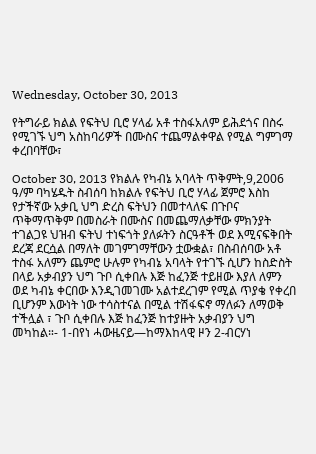Wednesday, October 30, 2013

የትግራይ ክልል የፍትህ ቢሮ ሃላፊ አቶ ተስፋአለም ይሕደጎና በስሩ የሚገኙ ህግ አስከባሪዎች በሙስና ተጨማልቀዋል የሚል ግምገማ ቀረበባቸው፣

October 30, 2013 የክልሉ የካብኔ አባላት ጥቅምት,9,2006 ዓ/ም ባካሄዱት ስብሰባ ከክልሉ የፍትህ ቢሮ ሃላፊ ጀምሮ እስከ የታችኛው አቃቢ ህግ ድረስ ፍትህን በመተላለፍ በጉቦና ጥቅማጥቅም በመስራት በሙስና በመጨማለቃቸው ምክንያት ተገልጋዩ ህዝብ ፍትህ ተነፍጎት ያለፉትን ስርዓቶች ወደ እሚናፍቅበት ደረጃ ደርሷል በማለት መገምገማቸውን ቷውቋል፣ በስብሰባው አቶ ተስፋ አለምን ጨምሮ ሁሉም የካብኔ አባላት የተገኙ ሲሆን ከስድስት በላይ አቃብያን ህግ ጉቦ ሲቀበሉ እጅ ከፈንጅ ተይዘው እያለ ለምን ወደ ካብኔ ቀርበው እንዲገመገሙ አልተደረገም የሚል ጥያቄ የቀረበ ቢሆንም እውነት ነው ተሳስተናል በሚል ተሽፋፍኖ ማለፉን ለማወቅ ተችሏል ፣ ጉቦ ሲቀበሉ እጅ ከፈንጅ ከተያዙት አቃብያን ህግ መካከል።- 1-በየነ ሓውዜናይ—ከማእከላዊ ዞን 2-ብርሃነ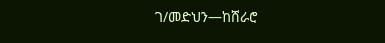ገ/መድህን—ከሸራሮ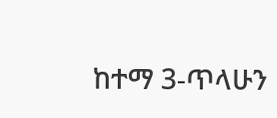ከተማ 3-ጥላሁን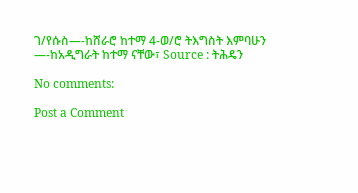ገ/የሱስ—-ከሸራሮ ከተማ 4-ወ/ሮ ትእግስት እምባሁን —-ከአዲግራት ከተማ ናቸው፣ Source : ትሕዴን

No comments:

Post a Comment